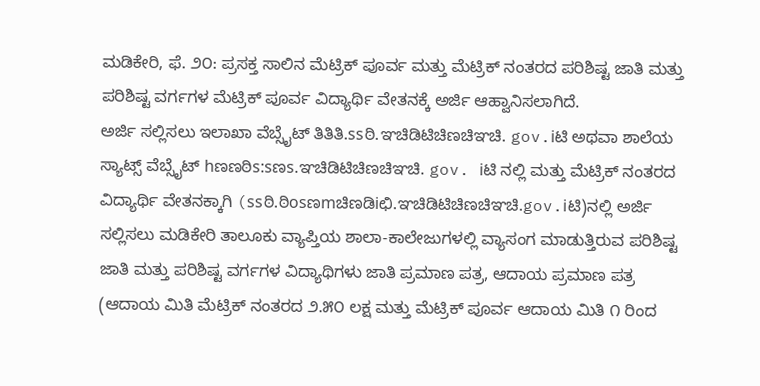ಮಡಿಕೇರಿ, ಫೆ. ೨೦: ಪ್ರಸಕ್ತ ಸಾಲಿನ ಮೆಟ್ರಿಕ್ ಪೂರ್ವ ಮತ್ತು ಮೆಟ್ರಿಕ್ ನಂತರದ ಪರಿಶಿಷ್ಟ ಜಾತಿ ಮತ್ತು ಪರಿಶಿಷ್ಟ ವರ್ಗಗಳ ಮೆಟ್ರಿಕ್ ಪೂರ್ವ ವಿದ್ಯಾರ್ಥಿ ವೇತನಕ್ಕೆ ಅರ್ಜಿ ಆಹ್ವಾನಿಸಲಾಗಿದೆ.
ಅರ್ಜಿ ಸಲ್ಲಿಸಲು ಇಲಾಖಾ ವೆಬ್ಸೈಟ್ ತಿತಿತಿ.ssಠಿ.ಞಚಿಡಿಟಿಚಿಣಚಿಞಚಿ. gov.iಟಿ ಅಥವಾ ಶಾಲೆಯ ಸ್ಯಾಟ್ಸ್ ವೆಬ್ಸೈಟ್ hಣಣಠಿs:sಣs.ಞಚಿಡಿಟಿಚಿಣಚಿಞಚಿ. gov. iಟಿ ನಲ್ಲಿ ಮತ್ತು ಮೆಟ್ರಿಕ್ ನಂತರದ ವಿದ್ಯಾರ್ಥಿ ವೇತನಕ್ಕಾಗಿ (ssಠಿ.ಠಿosಣmಚಿಣಡಿiಛಿ.ಞಚಿಡಿಟಿಚಿಣಚಿಞಚಿ.gov.iಟಿ)ನಲ್ಲಿ ಅರ್ಜಿ ಸಲ್ಲಿಸಲು ಮಡಿಕೇರಿ ತಾಲೂಕು ವ್ಯಾಪ್ತಿಯ ಶಾಲಾ-ಕಾಲೇಜುಗಳಲ್ಲಿ ವ್ಯಾಸಂಗ ಮಾಡುತ್ತಿರುವ ಪರಿಶಿಷ್ಟ ಜಾತಿ ಮತ್ತು ಪರಿಶಿಷ್ಟ ವರ್ಗಗಳ ವಿದ್ಯಾಥಿಗಳು ಜಾತಿ ಪ್ರಮಾಣ ಪತ್ರ, ಆದಾಯ ಪ್ರಮಾಣ ಪತ್ರ (ಆದಾಯ ಮಿತಿ ಮೆಟ್ರಿಕ್ ನಂತರದ ೨.೫೦ ಲಕ್ಷ ಮತ್ತು ಮೆಟ್ರಿಕ್ ಪೂರ್ವ ಆದಾಯ ಮಿತಿ ೧ ರಿಂದ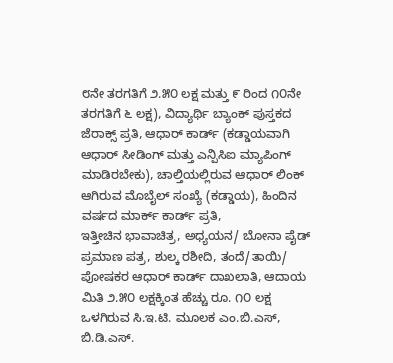೮ನೇ ತರಗತಿಗೆ ೨.೫೦ ಲಕ್ಷ ಮತ್ತು ೯ ರಿಂದ ೧೦ನೇ ತರಗತಿಗೆ ೬ ಲಕ್ಷ), ವಿದ್ಯಾರ್ಥಿ ಬ್ಯಾಂಕ್ ಪುಸ್ತಕದ ಜೆರಾಕ್ಸ್ ಪ್ರತಿ, ಆಧಾರ್ ಕಾರ್ಡ್ (ಕಡ್ಡಾಯವಾಗಿ ಆಧಾರ್ ಸೀಡಿಂಗ್ ಮತ್ತು ಎನ್ಪಿಸಿಐ ಮ್ಯಾಪಿಂಗ್ ಮಾಡಿರಬೇಕು), ಚಾಲ್ತಿಯಲ್ಲಿರುವ ಆಧಾರ್ ಲಿಂಕ್ ಆಗಿರುವ ಮೊಬೈಲ್ ಸಂಖ್ಯೆ (ಕಡ್ಡಾಯ), ಹಿಂದಿನ ವರ್ಷದ ಮಾರ್ಕ್ ಕಾರ್ಡ್ ಪ್ರತಿ,
ಇತ್ತೀಚಿನ ಭಾವಾಚಿತ್ರ, ಅಧ್ಯಯನ/ ಬೋನಾ ಪೈಡ್ ಪ್ರಮಾಣ ಪತ್ರ, ಶುಲ್ಕ ರಶೀದಿ, ತಂದೆ/ತಾಯಿ/ ಪೋಷಕರ ಆಧಾರ್ ಕಾರ್ಡ್ ದಾಖಲಾತಿ, ಆದಾಯ ಮಿತಿ ೨.೫೦ ಲಕ್ಷಕ್ಕಿಂತ ಹೆಚ್ಚು ರೂ. ೧೦ ಲಕ್ಷ ಒಳಗಿರುವ ಸಿ.ಇ.ಟಿ. ಮೂಲಕ ಎಂ.ಬಿ.ಎಸ್, ಬಿ.ಡಿ.ಎಸ್.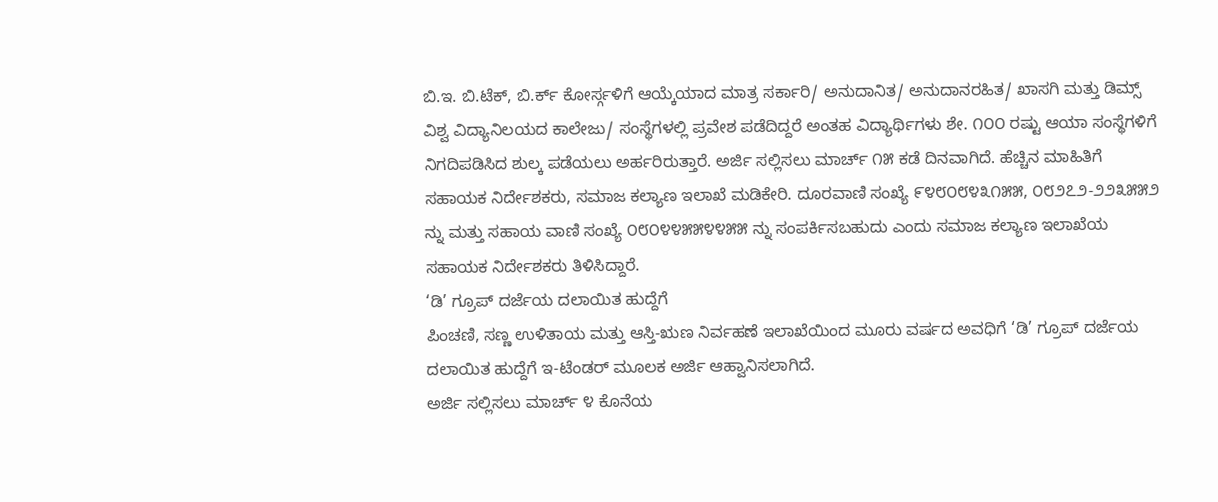ಬಿ.ಇ. ಬಿ.ಟೆಕ್, ಬಿ.ರ್ಕ್ ಕೋರ್ಸ್ಗಳಿಗೆ ಆಯ್ಕೆಯಾದ ಮಾತ್ರ ಸರ್ಕಾರಿ/ ಅನುದಾನಿತ/ ಅನುದಾನರಹಿತ/ ಖಾಸಗಿ ಮತ್ತು ಡಿಮ್ಸ್ ವಿಶ್ವ ವಿದ್ಯಾನಿಲಯದ ಕಾಲೇಜು/ ಸಂಸ್ಥೆಗಳಲ್ಲಿ ಪ್ರವೇಶ ಪಡೆದಿದ್ದರೆ ಅಂತಹ ವಿದ್ಯಾರ್ಥಿಗಳು ಶೇ. ೧೦೦ ರಷ್ಟು ಆಯಾ ಸಂಸ್ಥೆಗಳಿಗೆ ನಿಗದಿಪಡಿಸಿದ ಶುಲ್ಕ ಪಡೆಯಲು ಅರ್ಹರಿರುತ್ತಾರೆ. ಅರ್ಜಿ ಸಲ್ಲಿಸಲು ಮಾರ್ಚ್ ೧೫ ಕಡೆ ದಿನವಾಗಿದೆ. ಹೆಚ್ಚಿನ ಮಾಹಿತಿಗೆ ಸಹಾಯಕ ನಿರ್ದೇಶಕರು, ಸಮಾಜ ಕಲ್ಯಾಣ ಇಲಾಖೆ ಮಡಿಕೇರಿ. ದೂರವಾಣಿ ಸಂಖ್ಯೆ ೯೪೮೦೮೪೩೧೫೫, ೦೮೨೭೨-೨೨೩೫೫೨ ನ್ನು ಮತ್ತು ಸಹಾಯ ವಾಣಿ ಸಂಖ್ಯೆ ೦೮೦೪೪೫೫೪೪೫೫ ನ್ನು ಸಂಪರ್ಕಿಸಬಹುದು ಎಂದು ಸಮಾಜ ಕಲ್ಯಾಣ ಇಲಾಖೆಯ ಸಹಾಯಕ ನಿರ್ದೇಶಕರು ತಿಳಿಸಿದ್ದಾರೆ.
‘ಡಿ’ ಗ್ರೂಪ್ ದರ್ಜೆಯ ದಲಾಯಿತ ಹುದ್ದೆಗೆ
ಪಿಂಚಣಿ, ಸಣ್ಣ ಉಳಿತಾಯ ಮತ್ತು ಆಸ್ತಿ-ಋಣ ನಿರ್ವಹಣೆ ಇಲಾಖೆಯಿಂದ ಮೂರು ವರ್ಷದ ಅವಧಿಗೆ ‘ಡಿ’ ಗ್ರೂಪ್ ದರ್ಜೆಯ ದಲಾಯಿತ ಹುದ್ದೆಗೆ ಇ-ಟೆಂಡರ್ ಮೂಲಕ ಅರ್ಜಿ ಆಹ್ವಾನಿಸಲಾಗಿದೆ.
ಅರ್ಜಿ ಸಲ್ಲಿಸಲು ಮಾರ್ಚ್ ೪ ಕೊನೆಯ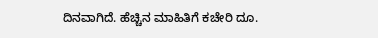ದಿನವಾಗಿದೆ. ಹೆಚ್ಚಿನ ಮಾಹಿತಿಗೆ ಕಚೇರಿ ದೂ.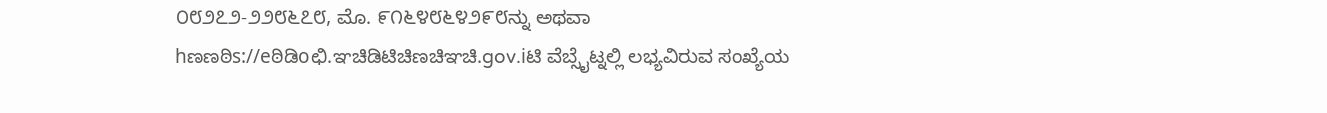೦೮೨೭೨-೨೨೮೬೭೮, ಮೊ. ೯೧೬೪೮೬೪೨೯೮ನ್ನು ಅಥವಾ hಣಣಠಿs://eಠಿಡಿoಛಿ.ಞಚಿಡಿಟಿಚಿಣಚಿಞಚಿ.gov.iಟಿ ವೆಬ್ಸೈಟ್ನಲ್ಲಿ ಲಭ್ಯವಿರುವ ಸಂಖ್ಯೆಯ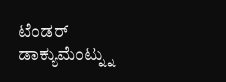ಟೆಂಡರ್ ಡಾಕ್ಯುಮೆಂಟ್ನ್ನು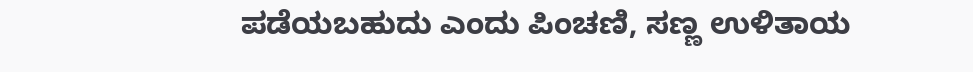ಪಡೆಯಬಹುದು ಎಂದು ಪಿಂಚಣಿ, ಸಣ್ಣ ಉಳಿತಾಯ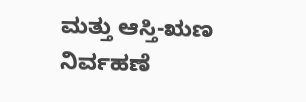ಮತ್ತು ಆಸ್ತಿ-ಋಣ ನಿರ್ವಹಣೆ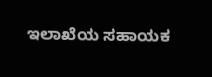ಇಲಾಖೆಯ ಸಹಾಯಕ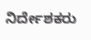ನಿರ್ದೇಶಕರು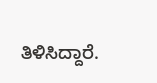ತಿಳಿಸಿದ್ದಾರೆ.